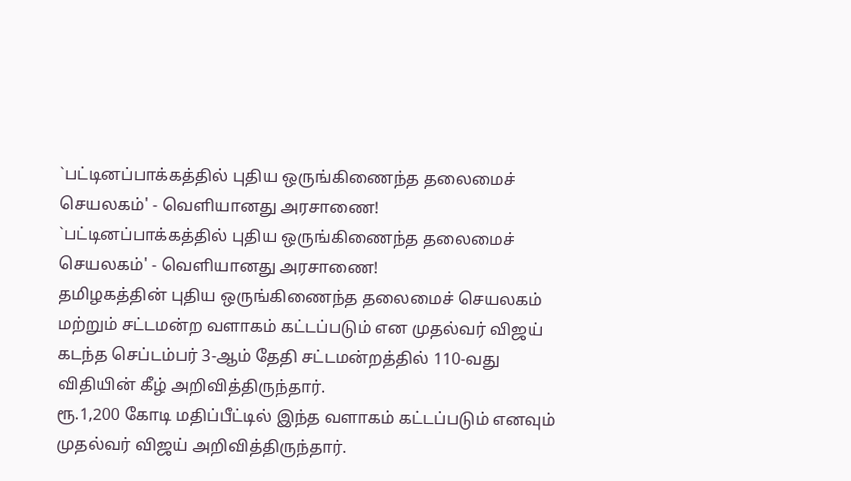`பட்டினப்பாக்கத்தில் புதிய ஒருங்கிணைந்த தலைமைச் செயலகம்' - வெளியானது அரசாணை!
`பட்டினப்பாக்கத்தில் புதிய ஒருங்கிணைந்த தலைமைச் செயலகம்' - வெளியானது அரசாணை!
தமிழகத்தின் புதிய ஒருங்கிணைந்த தலைமைச் செயலகம் மற்றும் சட்டமன்ற வளாகம் கட்டப்படும் என முதல்வர் விஜய் கடந்த செப்டம்பர் 3-ஆம் தேதி சட்டமன்றத்தில் 110-வது விதியின் கீழ் அறிவித்திருந்தார்.
ரூ.1,200 கோடி மதிப்பீட்டில் இந்த வளாகம் கட்டப்படும் எனவும் முதல்வர் விஜய் அறிவித்திருந்தார்.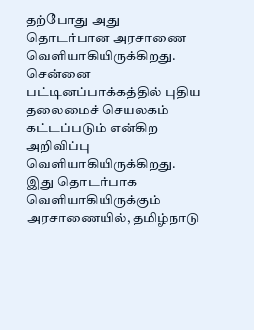தற்போது அது தொடர்பான அரசாணை வெளியாகியிருக்கிறது. சென்னை பட்டினப்பாக்கத்தில் புதிய தலைமைச் செயலகம் கட்டப்படும் என்கிற அறிவிப்பு வெளியாகியிருக்கிறது.
இது தொடர்பாக வெளியாகியிருக்கும் அரசாணையில், தமிழ்நாடு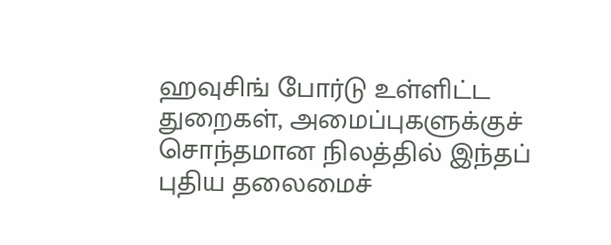ஹவுசிங் போர்டு உள்ளிட்ட துறைகள், அமைப்புகளுக்குச் சொந்தமான நிலத்தில் இந்தப் புதிய தலைமைச்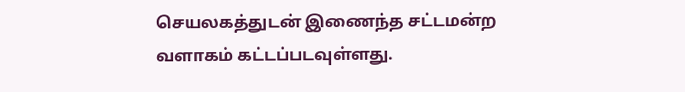செயலகத்துடன் இணைந்த சட்டமன்ற வளாகம் கட்டப்படவுள்ளது.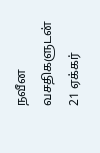நவீன வசதிகளுடன் 21 ஏக்கர்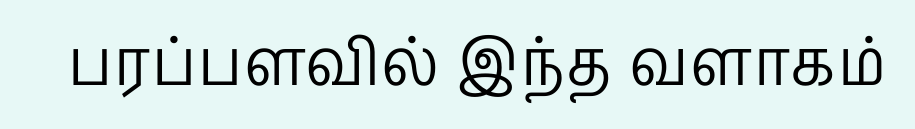பரப்பளவில் இந்த வளாகம்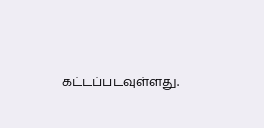கட்டப்படவுள்ளது.